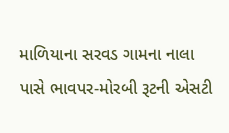માળિયાના સરવડ ગામના નાલા પાસે ભાવપર-મોરબી રૂટની એસટી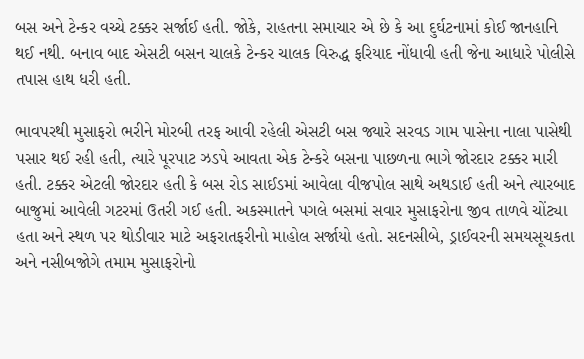બસ અને ટેન્કર વચ્ચે ટક્કર સર્જાઈ હતી. જોકે, રાહતના સમાચાર એ છે કે આ દુર્ઘટનામાં કોઈ જાનહાનિ થઈ નથી. બનાવ બાદ એસટી બસન ચાલકે ટેન્કર ચાલક વિરુદ્ધ ફરિયાદ નોંધાવી હતી જેના આધારે પોલીસે તપાસ હાથ ધરી હતી.

ભાવપરથી મુસાફરો ભરીને મોરબી તરફ આવી રહેલી એસટી બસ જ્યારે સરવડ ગામ પાસેના નાલા પાસેથી પસાર થઈ રહી હતી, ત્યારે પૂરપાટ ઝડપે આવતા એક ટેન્કરે બસના પાછળના ભાગે જોરદાર ટક્કર મારી હતી. ટક્કર એટલી જોરદાર હતી કે બસ રોડ સાઈડમાં આવેલા વીજપોલ સાથે અથડાઈ હતી અને ત્યારબાદ બાજુમાં આવેલી ગટરમાં ઉતરી ગઈ હતી. અકસ્માતને પગલે બસમાં સવાર મુસાફરોના જીવ તાળવે ચોંટ્યા હતા અને સ્થળ પર થોડીવાર માટે અફરાતફરીનો માહોલ સર્જાયો હતો. સદનસીબે, ડ્રાઈવરની સમયસૂચકતા અને નસીબજોગે તમામ મુસાફરોનો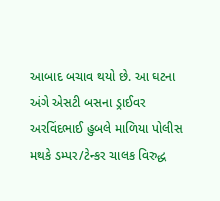આબાદ બચાવ થયો છે. આ ઘટના અંગે એસટી બસના ડ્રાઈવર અરવિંદભાઈ હુબલે માળિયા પોલીસ મથકે ડમ્પર/ટેન્કર ચાલક વિરુદ્ધ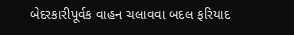બેદરકારીપૂર્વક વાહન ચલાવવા બદલ ફરિયાદ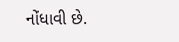નોંધાવી છે.